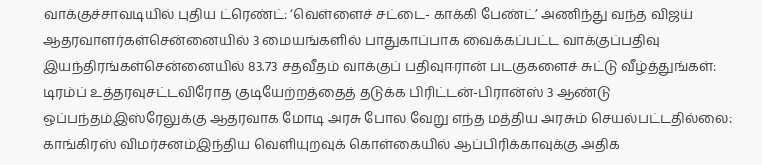வாக்குச்சாவடியில் புதிய ட்ரெண்ட்: ‘வெள்ளைச் சட்டை- காக்கி பேண்ட்’ அணிந்து வந்த விஜய் ஆதரவாளர்கள்சென்னையில் 3 மையங்களில் பாதுகாப்பாக வைக்கப்பட்ட வாக்குப்பதிவு இயந்திரங்கள்சென்னையில் 83.73 சதவீதம் வாக்குப் பதிவுஈரான் படகுகளைச் சுட்டு வீழ்த்துங்கள்: டிரம்ப் உத்தரவுசட்டவிரோத குடியேற்றத்தைத் தடுக்க பிரிட்டன்-பிரான்ஸ் 3 ஆண்டு ஒப்பந்தம்இஸ்ரேலுக்கு ஆதரவாக மோடி அரசு போல வேறு எந்த மத்திய அரசும் செயல்பட்டதில்லை: காங்கிரஸ் விமர்சனம்இந்திய வெளியுறவுக் கொள்கையில் ஆப்பிரிக்காவுக்கு அதிக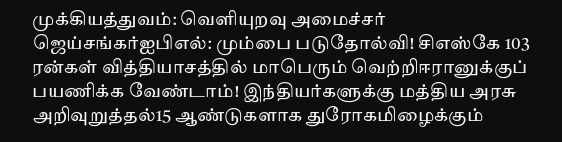முக்கியத்துவம்: வெளியுறவு அமைச்சர் ஜெய்சங்கர்ஐபிஎல்: மும்பை படுதோல்வி! சிஎஸ்கே 103 ரன்கள் வித்தியாசத்தில் மாபெரும் வெற்றிஈரானுக்குப் பயணிக்க வேண்டாம்! இந்தியர்களுக்கு மத்திய அரசு அறிவுறுத்தல்15 ஆண்டுகளாக துரோகமிழைக்கும்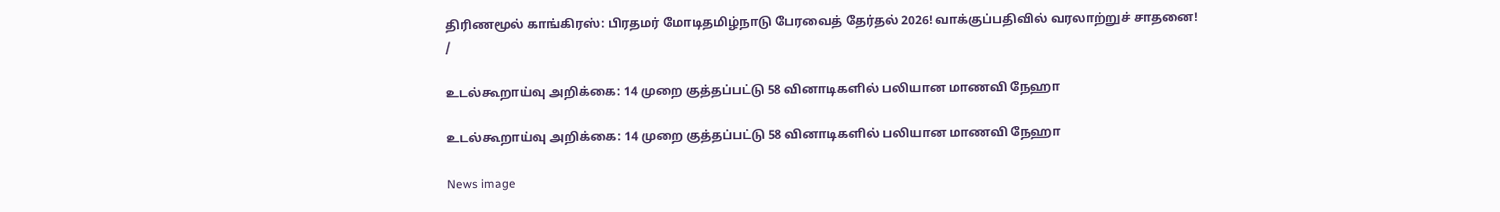திரிணமூல் காங்கிரஸ்: பிரதமர் மோடிதமிழ்நாடு பேரவைத் தேர்தல் 2026! வாக்குப்பதிவில் வரலாற்றுச் சாதனை!
/

உடல்கூறாய்வு அறிக்கை: 14 முறை குத்தப்பட்டு 58 வினாடிகளில் பலியான மாணவி நேஹா

உடல்கூறாய்வு அறிக்கை: 14 முறை குத்தப்பட்டு 58 வினாடிகளில் பலியான மாணவி நேஹா

News image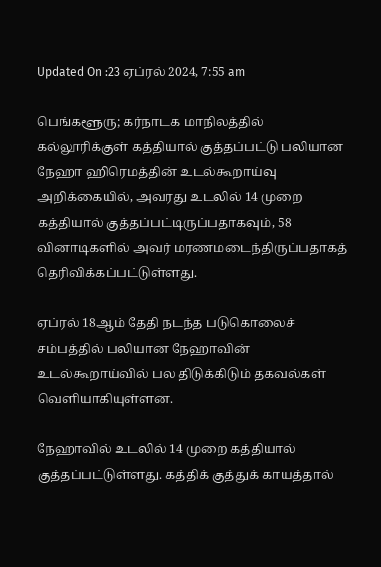Updated On :23 ஏப்ரல் 2024, 7:55 am

பெங்களூரு; கர்நாடக மாநிலத்தில் கல்லூரிக்குள் கத்தியால் குத்தப்பட்டு பலியான நேஹா ஹிரெமத்தின் உடல்கூறாய்வு அறிக்கையில், அவரது உடலில் 14 முறை கத்தியால் குத்தப்பட்டிருப்பதாகவும், 58 வினாடிகளில் அவர் மரணமடைந்திருப்பதாகத் தெரிவிக்கப்பட்டுள்ளது.

ஏப்ரல் 18ஆம் தேதி நடந்த படுகொலைச் சம்பத்தில் பலியான நேஹாவின் உடல்கூறாய்வில் பல திடுக்கிடும் தகவல்கள் வெளியாகியுள்ளன.

நேஹாவில் உடலில் 14 முறை கத்தியால் குத்தப்பட்டுள்ளது. கத்திக் குத்துக் காயத்தால்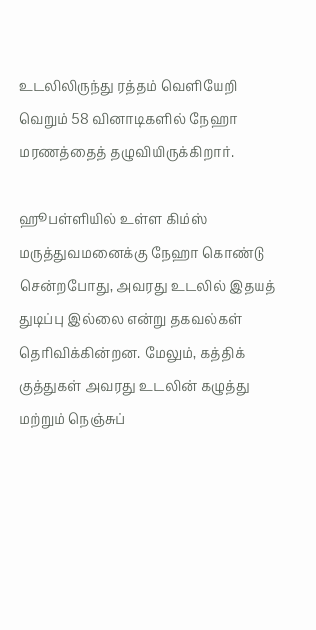உடலிலிருந்து ரத்தம் வெளியேறி வெறும் 58 வினாடிகளில் நேஹா மரணத்தைத் தழுவியிருக்கிறார்.

ஹூபள்ளியில் உள்ள கிம்ஸ் மருத்துவமனைக்கு நேஹா கொண்டு சென்றபோது, அவரது உடலில் இதயத் துடிப்பு இல்லை என்று தகவல்கள் தெரிவிக்கின்றன. மேலும், கத்திக் குத்துகள் அவரது உடலின் கழுத்து மற்றும் நெஞ்சுப்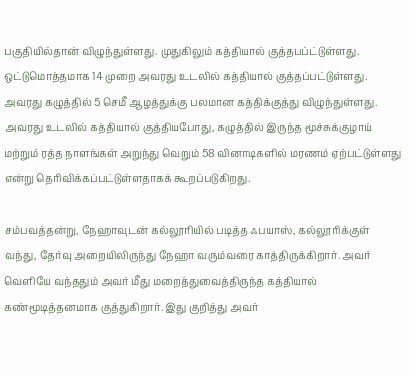பகுதியில்தான் விழுந்துள்ளது. முதுகிலும் கத்தியால் குத்தபப்ட்டுள்ளது. ஒட்டுமொத்தமாக 14 முறை அவரது உடலில் கத்தியால் குத்தப்பட்டுள்ளது. அவரது கழுத்தில் 5 செமீ ஆழத்துக்கு பலமான கத்திக்குத்து விழுந்துள்ளது. அவரது உடலில் கத்தியால் குத்தியபோது, கழுத்தில் இருந்த மூச்சுக்குழாய் மற்றும் ரத்த நாளங்கள் அறுந்து வெறும் 58 வினாடிகளில் மரணம் ஏற்பட்டுள்ளது என்று தெரிவிக்கப்பட்டுள்ளதாகக் கூறப்படுகிறது.

சம்பவத்தன்று, நேஹாவுடன் கல்லூரியில் படித்த ஃபயாஸ், கல்லூரிக்குள் வந்து, தேர்வு அறையிலிருந்து நேஹா வரும்வரை காத்திருக்கிறார். அவர் வெளியே வந்ததும் அவர் மீது மறைத்துவைத்திருந்த கத்தியால் கண்மூடித்தனமாக குத்துகிறார். இது குறித்து அவர்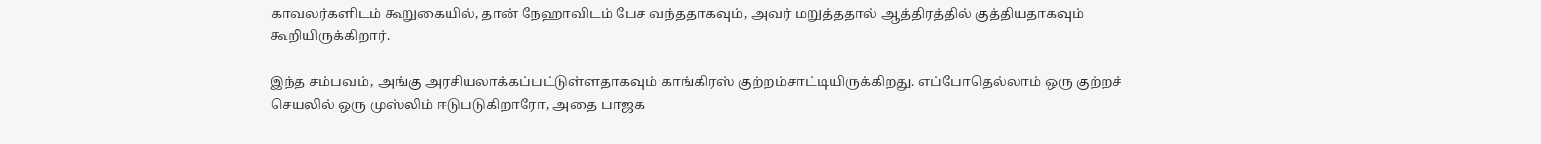காவலர்களிடம் கூறுகையில், தான் நேஹாவிடம் பேச வந்ததாகவும், அவர் மறுத்ததால் ஆத்திரத்தில் குத்தியதாகவும் கூறியிருக்கிறார்.

இந்த சம்பவம், அங்கு அரசியலாக்கப்பட்டுள்ளதாகவும் காங்கிரஸ் குற்றம்சாட்டியிருக்கிறது. எப்போதெல்லாம் ஒரு குற்றச் செயலில் ஒரு முஸ்லிம் ஈடுபடுகிறாரோ, அதை பாஜக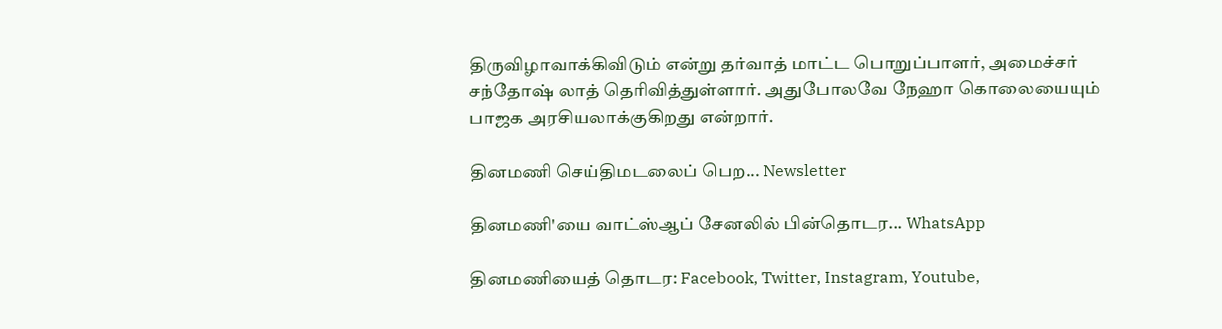திருவிழாவாக்கிவிடும் என்று தர்வாத் மாட்ட பொறுப்பாளர், அமைச்சர் சந்தோஷ் லாத் தெரிவித்துள்ளார். அதுபோலவே நேஹா கொலையையும் பாஜக அரசியலாக்குகிறது என்றார்.

தினமணி செய்திமடலைப் பெற... Newsletter

தினமணி'யை வாட்ஸ்ஆப் சேனலில் பின்தொடர... WhatsApp

தினமணியைத் தொடர: Facebook, Twitter, Instagram, Youtube,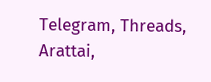Telegram, Threads, Arattai,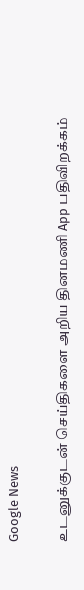Google News

உடனுக்குடன் செய்திகளை அறிய தினமணி App பதிவிறக்கம்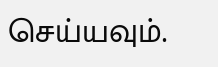செய்யவும்.